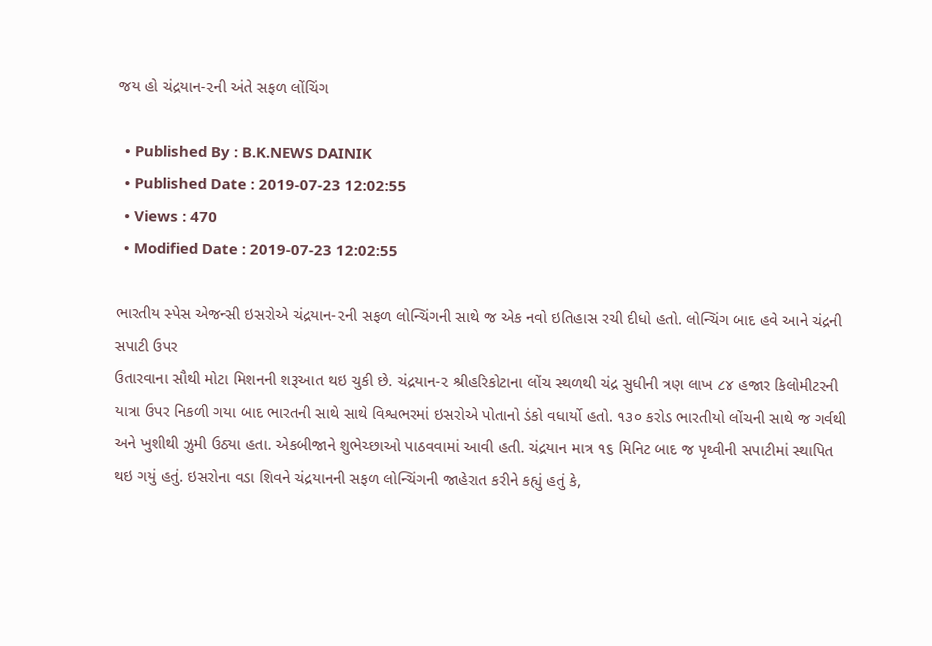જય હો ચંદ્રયાન-૨ની અંતે સફળ લોંચિંગ

  • Published By : B.K.NEWS DAINIK
  • Published Date : 2019-07-23 12:02:55
  • Views : 470
  • Modified Date : 2019-07-23 12:02:55

ભારતીય સ્પેસ એજન્સી ઇસરોએ ચંદ્રયાન-૨ની સફળ લોન્ચિંગની સાથે જ એક નવો ઇતિહાસ રચી દીધો હતો. લોન્ચિંગ બાદ હવે આને ચંદ્રની સપાટી ઉપર
ઉતારવાના સૌથી મોટા મિશનની શરૂઆત થઇ ચુકી છે. ચંદ્રયાન-૨ શ્રીહરિકોટાના લોંચ સ્થળથી ચંદ્ર સુધીની ત્રણ લાખ ૮૪ હજાર કિલોમીટરની યાત્રા ઉપર નિકળી ગયા બાદ ભારતની સાથે સાથે વિશ્વભરમાં ઇસરોએ પોતાનો ડંકો વધાર્યો હતો. ૧૩૦ કરોડ ભારતીયો લોંચની સાથે જ ગર્વથી અને ખુશીથી ઝુમી ઉઠ્યા હતા. એકબીજાને શુભેચ્છાઓ પાઠવવામાં આવી હતી. ચંદ્રયાન માત્ર ૧૬ મિનિટ બાદ જ પૃથ્વીની સપાટીમાં સ્થાપિત થઇ ગયું હતું. ઇસરોના વડા શિવને ચંદ્રયાનની સફળ લોન્ચિંગની જાહેરાત કરીને કહ્યું હતું કે,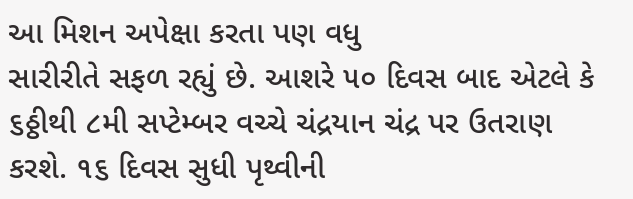આ મિશન અપેક્ષા કરતા પણ વધુ
સારીરીતે સફળ રહ્યું છે. આશરે ૫૦ દિવસ બાદ એટલે કે ૬ઠ્ઠીથી ૮મી સપ્ટેમ્બર વચ્ચે ચંદ્રયાન ચંદ્ર પર ઉતરાણ કરશે. ૧૬ દિવસ સુધી પૃથ્વીની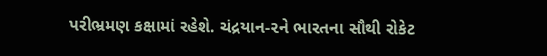પરીભ્રમણ કક્ષામાં રહેશે. ચંદ્રયાન-૨ને ભારતના સૌથી રોકેટ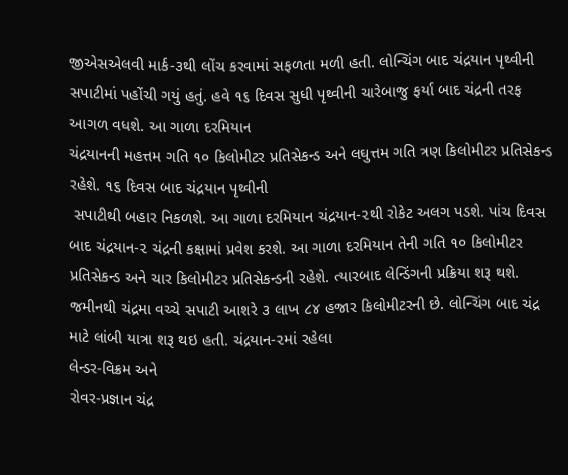જીએસએલવી માર્ક-૩થી લોંચ કરવામાં સફળતા મળી હતી. લોન્ચિંગ બાદ ચંદ્રયાન પૃથ્વીની સપાટીમાં પહોંચી ગયું હતું. હવે ૧૬ દિવસ સુધી પૃથ્વીની ચારેબાજુ ફર્યા બાદ ચંદ્રની તરફ આગળ વધશે. આ ગાળા દરમિયાન
ચંદ્રયાનની મહત્તમ ગતિ ૧૦ કિલોમીટર પ્રતિસેકન્ડ અને લઘુત્તમ ગતિ ત્રણ કિલોમીટર પ્રતિસેકન્ડ રહેશે. ૧૬ દિવસ બાદ ચંદ્રયાન પૃથ્વીની
 સપાટીથી બહાર નિકળશે. આ ગાળા દરમિયાન ચંદ્રયાન-૨થી રોકેટ અલગ પડશે. પાંચ દિવસ બાદ ચંદ્રયાન-૨ ચંદ્રની કક્ષામાં પ્રવેશ કરશે. આ ગાળા દરમિયાન તેની ગતિ ૧૦ કિલોમીટર પ્રતિસેકન્ડ અને ચાર કિલોમીટર પ્રતિસેકન્ડની રહેશે. ત્યારબાદ લેન્ડિંગની પ્રક્રિયા શરૂ થશે. જમીનથી ચંદ્રમા વચ્ચે સપાટી આશરે ૩ લાખ ૮૪ હજાર કિલોમીટરની છે. લોન્ચિંગ બાદ ચંદ્ર માટે લાંબી યાત્રા શરૂ થઇ હતી. ચંદ્રયાન-૨માં રહેલા
લેન્ડર-વિક્રમ અને
રોવર-પ્રજ્ઞાન ચંદ્ર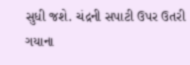સુધી જશે. ચંદ્રની સપાટી ઉપર ઉતરી ગયાના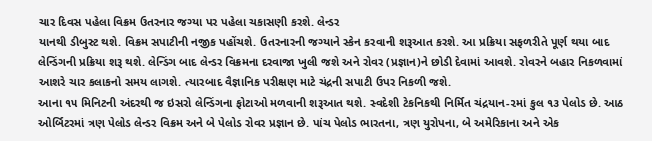ચાર દિવસ પહેલા વિક્રમ ઉતરનાર જગ્યા પર પહેલા ચકાસણી કરશે. લેન્ડર
યાનથી ડીબુસ્ટ થશે. વિક્રમ સપાટીની નજીક પહોંચશે. ઉતરનારની જગ્યાને સ્કેન કરવાની શરૂઆત કરશે. આ પ્રક્રિયા સફળરીતે પૂર્ણ થયા બાદ લેન્ડિંગની પ્રક્રિયા શરૂ થશે. લેન્ડિંગ બાદ લેન્ડર વિક્રમના દરવાજા ખુલી જશે અને રોવર (પ્રજ્ઞાન)ને છોડી દેવામાં આવશે. રોવરને બહાર નિકળવામાં આશરે ચાર કલાકનો સમય લાગશે. ત્યારબાદ વૈજ્ઞાનિક પરીક્ષણ માટે ચંદ્રની સપાટી ઉપર નિકળી જશે.
આના ૧૫ મિનિટની અંદરથી જ ઇસરો લેન્ડિંગના ફોટાઓ મળવાની શરૂઆત થશે. સ્વદેશી ટેકનિકથી નિર્મિત ચંદ્રયાન-૨માં કુલ ૧૩ પેલોડ છે. આઠ ઓર્બિટરમાં ત્રણ પેલોડ લેન્ડર વિક્રમ અને બે પેલોડ રોવર પ્રજ્ઞાન છે. પાંચ પેલોડ ભારતના, ત્રણ યુરોપના, બે અમેરિકાના અને એક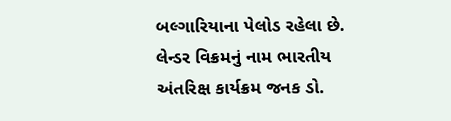બલ્ગારિયાના પેલોડ રહેલા છે. લેન્ડર વિક્રમનું નામ ભારતીય અંતરિક્ષ કાર્યક્રમ જનક ડો.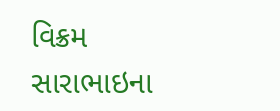વિક્રમ સારાભાઇના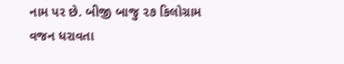નામ પર છે. બીજી બાજુ ૨૭ કિલોગ્રામ વજન ધરાવતા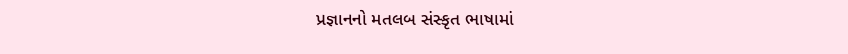પ્રજ્ઞાનનો મતલબ સંસ્કૃત ભાષામાં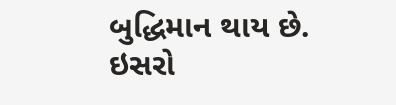બુદ્ધિમાન થાય છે. ઇસરો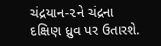ચંદ્રયાન-૨ને ચંદ્રના દક્ષિણ ધ્રુવ પર ઉતારશે.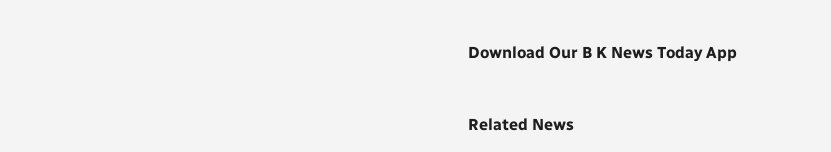Download Our B K News Today App



Related News